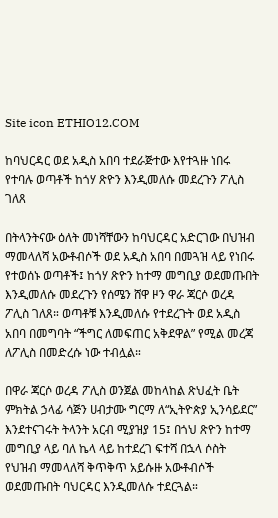Site icon ETHIO12.COM

ከባህርዳር ወደ አዲስ አበባ ተደራጅተው እየተጓዙ ነበሩ የተባሉ ወጣቶች ከጎሃ ጽዮን እንዲመለሱ መደረጉን ፖሊስ ገለጸ

በትላንትናው ዕለት መነሻቸውን ከባህርዳር አድርገው በህዝብ ማመላለሻ አውቶብሶች ወደ አዲስ አበባ በመጓዝ ላይ የነበሩ የተወሰኑ ወጣቶች፤ ከጎሃ ጽዮን ከተማ መግቢያ ወደመጡበት እንዲመለሱ መደረጉን የሰሜን ሸዋ ዞን ዋራ ጃርሶ ወረዳ ፖሊስ ገለጸ። ወጣቶቹ እንዲመለሱ የተደረጉት ወደ አዲስ አበባ በመግባት “ችግር ለመፍጠር አቅደዋል” የሚል መረጃ ለፖሊስ በመድረሱ ነው ተብሏል።

በዋራ ጃርሶ ወረዳ ፖሊስ ወንጀል መከላከል ጽህፈት ቤት ምክትል ኃላፊ ሳጅን ሀብታሙ ግርማ ለ“ኢትዮጵያ ኢንሳይደር” እንደተናገሩት ትላንት አርብ ሚያዝያ 15፤ በጎህ ጽዮን ከተማ መግቢያ ላይ ባለ ኬላ ላይ ከተደረገ ፍተሻ በኋላ ሶስት የህዝብ ማመላለሻ ቅጥቅጥ አይሱዙ አውቶብሶች ወደመጡበት ባህርዳር እንዲመለሱ ተደርጓል።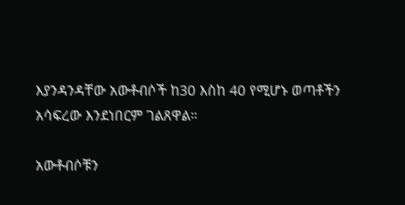እያንዳንዳቸው አውቶብሶች ከ30 እስከ 40 የሚሆኑ ወጣቶችን አሳፍረው እንደነበርም ገልጸዋል።

አውቶብሶቹን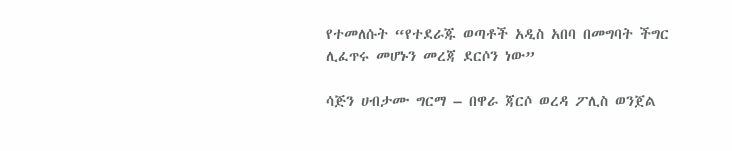የተመለሱት “የተደራጁ ወጣቶች አዲስ አበባ በመግባት ችግር ሊፈጥሩ መሆኑን መረጃ ደርሶን ነው”

ሳጅን ሀብታሙ ግርማ – በዋራ ጃርሶ ወረዳ ፖሊስ ወንጀል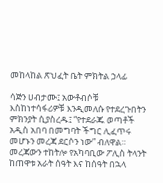መከላከል ጽህፈት ቤት ምክትል ኃላፊ

ሳጅን ሀብታሙ፤ አውቶብሶቹ እስከነተሳፋሪዎቹ እንዲመለሱ የተደረጉበትን ምክንያት ሲያስረዱ፤ “የተደራጁ ወጣቶች አዲስ አበባ በመግባት ችግር ሊፈጥሩ መሆኑን መረጃ ደርሶን ነው” ብለዋል። መረጃውን ተከትሎ የአካባቢው ፖሊስ ትላንት ከጠዋቱ አራት ሰዓት እና ከሰዓት በኋላ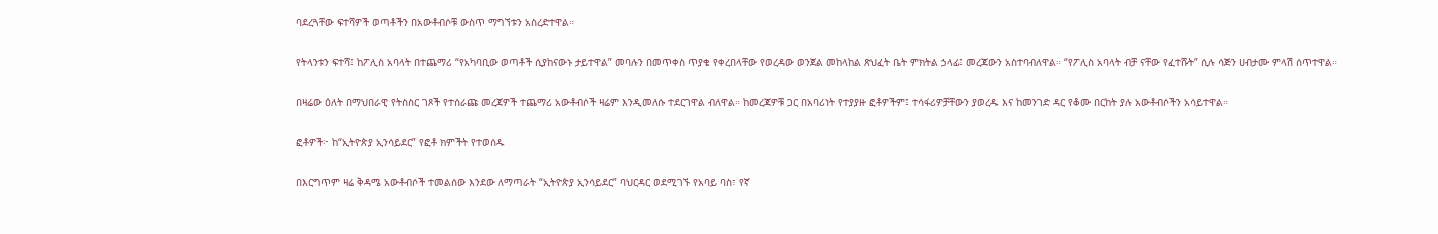ባደረጓቸው ፍተሻዎች ወጣቶችን በአውቶብሶቹ ውስጥ ማግኘቱን አስረድተዋል።

የትላንቱን ፍተሻ፤ ከፖሊስ አባላት በተጨማሪ “የአካባቢው ወጣቶች ሲያከናውኑ ታይተዋል” መባሉን በመጥቀስ ጥያቄ የቀረበላቸው የወረዳው ወንጀል መከላከል ጽህፈት ቤት ምክትል ኃላፊ፤ መረጃውን አስተባብለዋል። “የፖሊስ አባላት ብቻ ናቸው የፈተሹት” ሲሉ ሳጅን ሀብታሙ ምላሽ ሰጥተዋል።

በዛሬው ዕለት በማህበራዊ የትስስር ገጾች የተሰራጩ መረጃዎች ተጨማሪ አውቶብሶች ዛሬም እንዲመለሱ ተደርገዋል ብለዋል። ከመረጃዎቹ ጋር በአባሪነት የተያያዙ ፎቶዎችም፤ ተሳፋሪዎቻቸውን ያወረዱ እና ከመንገድ ዳር የቆሙ በርከት ያሉ አውቶብሶችን አሳይተዋል።

ፎቶዎች፦ ከ“ኢትዮጵያ ኢንሳይደር” የፎቶ ክምችት የተወሰዱ

በእርግጥም ዛሬ ቅዳሜ አውቶብሶች ተመልሰው እንደው ለማጣራት “ኢትዮጵያ ኢንሳይደር” ባህርዳር ወደሚገኙ የአባይ ባስ፣ የኛ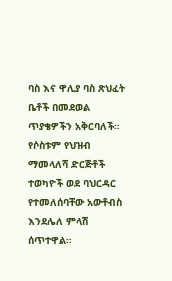ባስ እና ዋሊያ ባስ ጽህፈት ቤቶች በመደወል ጥያቄዎችን አቅርባለች። የሶስቱም የህዝብ ማመላለሻ ድርጅቶች ተወካዮች ወደ ባህርዳር የተመለሰባቸው አውቶብስ እንደሌለ ምላሽ ሰጥተዋል።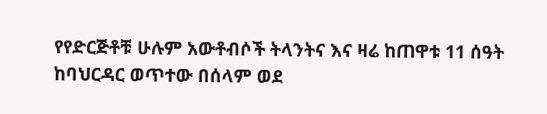የየድርጅቶቹ ሁሉም አውቶብሶች ትላንትና እና ዛሬ ከጠዋቱ 11 ሰዓት ከባህርዳር ወጥተው በሰላም ወደ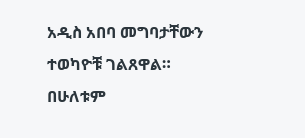አዲስ አበባ መግባታቸውን ተወካዮቹ ገልጸዋል። በሁለቱም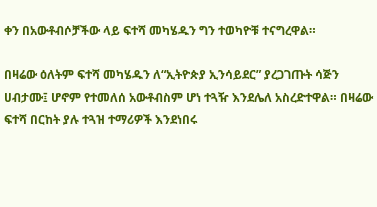ቀን በአውቶብሶቻችው ላይ ፍተሻ መካሄዱን ግን ተወካዮቹ ተናግረዋል።

በዛሬው ዕለትም ፍተሻ መካሄዱን ለ“ኢትዮጵያ ኢንሳይደር” ያረጋገጡት ሳጅን ሀብታሙ፤ ሆኖም የተመለሰ አውቶብስም ሆነ ተጓዥ እንደሌለ አስረድተዋል። በዛሬው ፍተሻ በርከት ያሉ ተጓዝ ተማሪዎች እንደነበሩ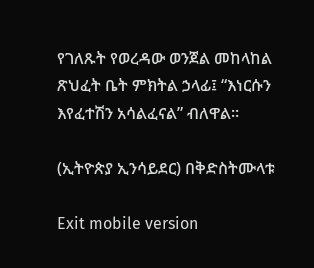የገለጹት የወረዳው ወንጀል መከላከል ጽህፈት ቤት ምክትል ኃላፊ፤ “እነርሱን እየፈተሽን አሳልፈናል” ብለዋል።

(ኢትዮጵያ ኢንሳይደር) በቅድስትሙላቱ

Exit mobile version